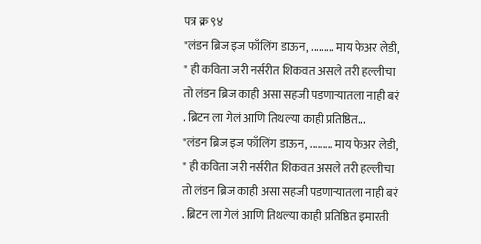पत्र क्र ९४
"लंडन ब्रिज इज फाँलिंग डाऊन, ......... माय फेअर लेडी, " ही कविता जरी नर्सरीत शिकवत असले तरी हल्लीचा तो लंडन ब्रिज काही असा सहजी पडणाऱ्यातला नाही बरं . ब्रिटन ला गेलं आणि तिथल्या काही प्रतिष्ठित...
"लंडन ब्रिज इज फाँलिंग डाऊन, ......... माय फेअर लेडी, " ही कविता जरी नर्सरीत शिकवत असले तरी हल्लीचा तो लंडन ब्रिज काही असा सहजी पडणाऱ्यातला नाही बरं . ब्रिटन ला गेलं आणि तिथल्या काही प्रतिष्ठित इमारती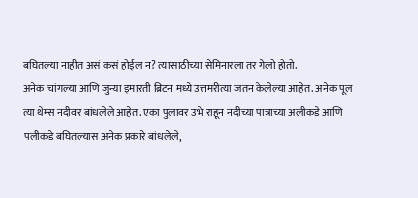बघितल्या नाहीत असं कसं होईल न? त्यासाठीच्या सेमिनारला तर गेलो होतो.
अनेक चांगल्या आणि जुन्या इमारती ब्रिटन मध्ये उत्तमरीत्या जतन केलेल्या आहेत. अनेक पूल त्या थेम्स नदीवर बांधलेले आहेत. एका पुलावर उभे राहून नदीच्या पात्राच्या अलीकडे आणि पलीकडे बघितल्यास अनेक प्रकारे बांधलेले,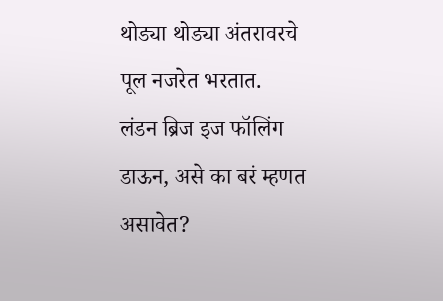थोड्या थोड्या अंतरावरचे पूल नजरेत भरतात.
लंडन ब्रिज इज फॉलिंग डाऊन, असे का बरं म्हणत असावेत?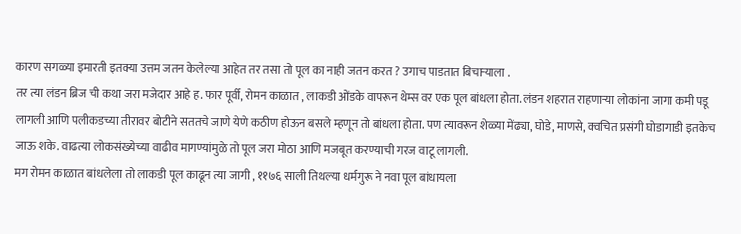कारण सगळ्या इमारती इतक्या उत्तम जतन केलेल्या आहेत तर तसा तो पूल का नाही जतन करत ? उगाच पाडतात बिचाऱ्याला .
तर त्या लंडन ब्रिज ची कथा जरा मजेदार आहे ह. फार पूर्वी, रोमन काळात , लाकडी ओंडके वापरून थेम्स वर एक पूल बांधला होता. लंडन शहरात राहणाऱ्या लोकांना जागा कमी पडू लागली आणि पलीकडच्या तीरावर बोटीने सततचे जाणे येणे कठीण होऊन बसले म्हणून तो बांधला होता. पण त्यावरून शेळ्या मेंढ्या, घोडे, माणसे, क्वचित प्रसंगी घोडागाडी इतकेच जाऊ शके. वाढत्या लोकसंख्येच्या वाढीव मागण्यांमुळे तो पूल जरा मोठा आणि मजबूत करण्याची गरज वाटू लागली.
मग रोमन काळात बांधलेला तो लाकडी पूल काढून त्या जागी , ११७६ साली तिथल्या धर्मगुरू ने नवा पूल बांधायला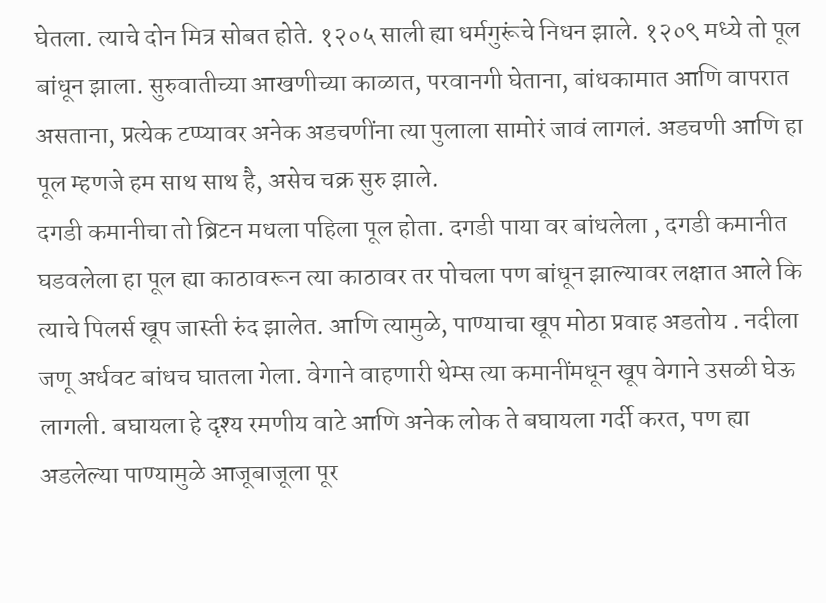घेतला. त्याचे दोन मित्र सोबत होते. १२०५ साली ह्या धर्मगुरूंचे निधन झाले. १२०९ मध्ये तो पूल बांधून झाला. सुरुवातीच्या आखणीच्या काळात, परवानगी घेताना, बांधकामात आणि वापरात असताना, प्रत्येक टप्प्यावर अनेक अडचणींना त्या पुलाला सामोरं जावं लागलं. अडचणी आणि हा पूल म्हणजे हम साथ साथ है, असेच चक्र सुरु झाले.
दगडी कमानीचा तो ब्रिटन मधला पहिला पूल होता. दगडी पाया वर बांधलेला , दगडी कमानीत घडवलेला हा पूल ह्या काठावरून त्या काठावर तर पोचला पण बांधून झाल्यावर लक्षात आले कि त्याचे पिलर्स खूप जास्ती रुंद झालेत. आणि त्यामुळे, पाण्याचा खूप मोठा प्रवाह अडतोय . नदीला जणू अर्धवट बांधच घातला गेला. वेगाने वाहणारी थेम्स त्या कमानींमधून खूप वेगाने उसळी घेऊ लागली. बघायला हे दृश्य रमणीय वाटे आणि अनेक लोक ते बघायला गर्दी करत, पण ह्या अडलेल्या पाण्यामुळे आजूबाजूला पूर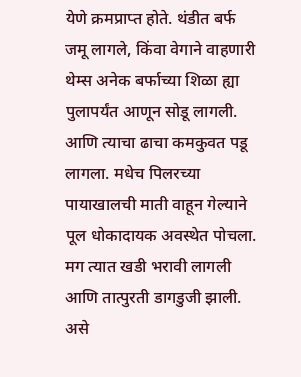येणे क्रमप्राप्त होते. थंडीत बर्फ जमू लागले, किंवा वेगाने वाहणारी थेम्स अनेक बर्फाच्या शिळा ह्या पुलापर्यंत आणून सोडू लागली. आणि त्याचा ढाचा कमकुवत पडू लागला. मधेच पिलरच्या पायाखालची माती वाहून गेल्याने पूल धोकादायक अवस्थेत पोचला. मग त्यात खडी भरावी लागली आणि तात्पुरती डागडुजी झाली. असे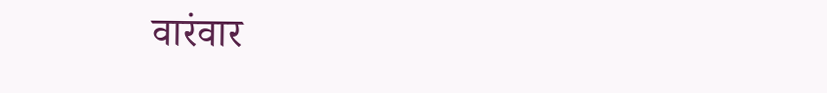वारंवार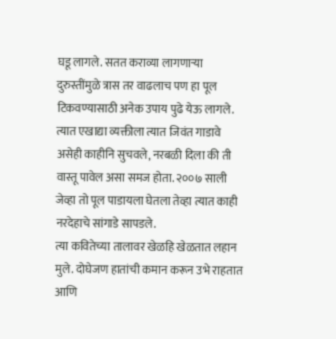घडू लागले. सतत कराव्या लागणाऱ्या दुरुस्तींमुळे त्रास तर वाढलाच पण हा पूल टिकवण्यासाठी अनेक उपाय पुढे येऊ लागले. त्यात एखाद्या व्यक्तीला त्यात जिवंत गाडावे असेही काहीनि सुचवले, नरबळी दिला की ती वास्तू पावेल असा समज होता. २००७ साली जेव्हा तो पूल पाडायला घेतला तेव्हा त्यात काही नरदेहाचे सांगाडे सापडले.
त्या कवितेच्या तालावर खेळहि खेळतात लहान मुले. दोघेजण हातांची कमान करून उभे राहतात आणि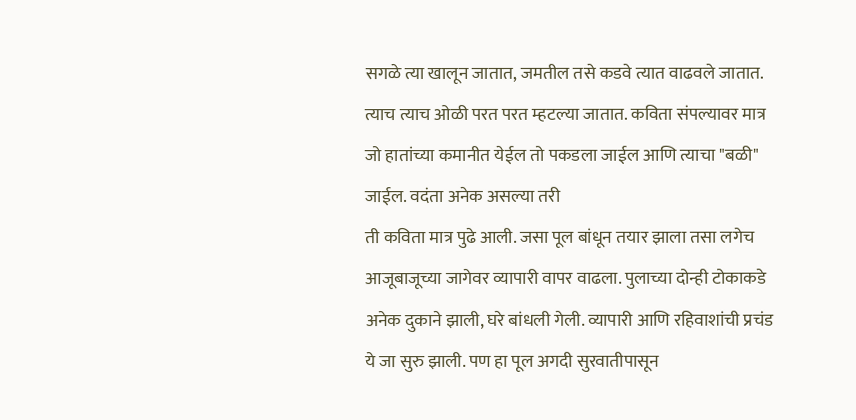सगळे त्या खालून जातात, जमतील तसे कडवे त्यात वाढवले जातात. त्याच त्याच ओळी परत परत म्हटल्या जातात. कविता संपल्यावर मात्र जो हातांच्या कमानीत येईल तो पकडला जाईल आणि त्याचा "बळी" जाईल. वदंता अनेक असल्या तरी
ती कविता मात्र पुढे आली. जसा पूल बांधून तयार झाला तसा लगेच आजूबाजूच्या जागेवर व्यापारी वापर वाढला. पुलाच्या दोन्ही टोकाकडे अनेक दुकाने झाली, घरे बांधली गेली. व्यापारी आणि रहिवाशांची प्रचंड ये जा सुरु झाली. पण हा पूल अगदी सुरवातीपासून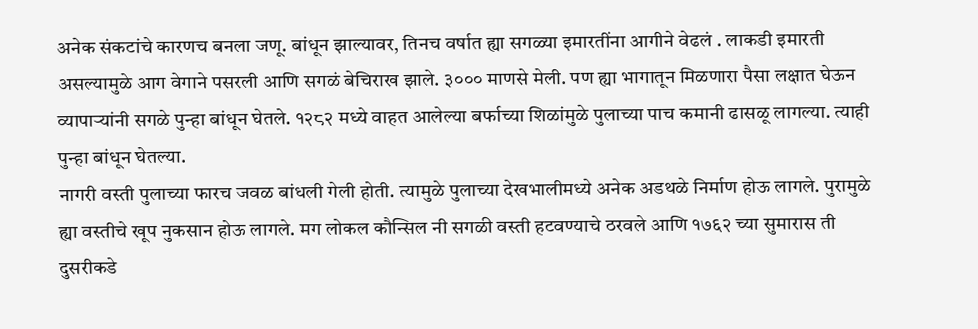अनेक संकटांचे कारणच बनला जणू. बांधून झाल्यावर, तिनच वर्षात ह्या सगळ्या इमारतींना आगीने वेढलं . लाकडी इमारती असल्यामुळे आग वेगाने पसरली आणि सगळं बेचिराख झाले. ३००० माणसे मेली. पण ह्या भागातून मिळणारा पैसा लक्षात घेऊन व्यापाऱ्यांनी सगळे पुन्हा बांधून घेतले. १२८२ मध्ये वाहत आलेल्या बर्फाच्या शिळांमुळे पुलाच्या पाच कमानी ढासळू लागल्या. त्याही पुन्हा बांधून घेतल्या.
नागरी वस्ती पुलाच्या फारच जवळ बांधली गेली होती. त्यामुळे पुलाच्या देखभालीमध्ये अनेक अडथळे निर्माण होऊ लागले. पुरामुळे ह्या वस्तीचे खूप नुकसान होऊ लागले. मग लोकल कौन्सिल नी सगळी वस्ती हटवण्याचे ठरवले आणि १७६२ च्या सुमारास ती दुसरीकडे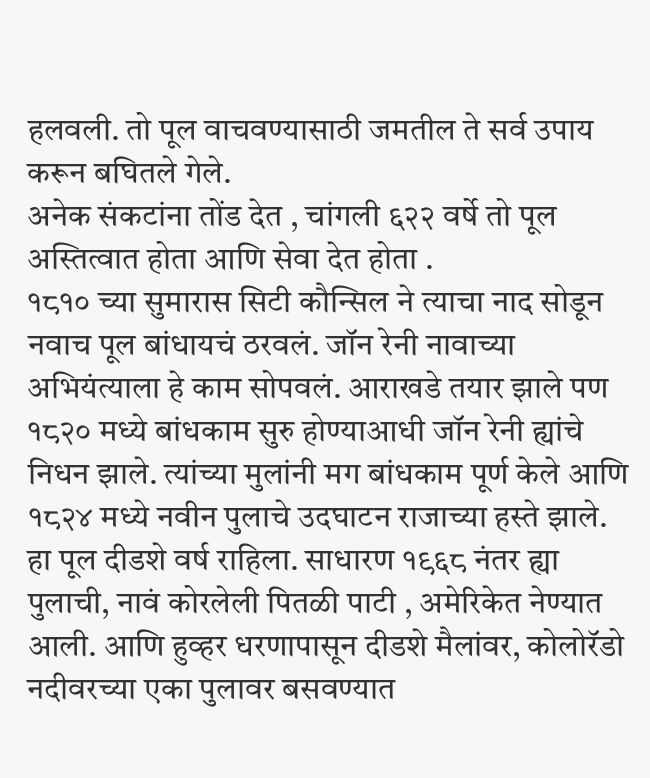हलवली. तो पूल वाचवण्यासाठी जमतील ते सर्व उपाय करून बघितले गेले.
अनेक संकटांना तोंड देत , चांगली ६२२ वर्षे तो पूल अस्तित्वात होता आणि सेवा देत होता .
१८१० च्या सुमारास सिटी कौन्सिल ने त्याचा नाद सोडून नवाच पूल बांधायचं ठरवलं. जॉन रेनी नावाच्या अभियंत्याला हे काम सोपवलं. आराखडे तयार झाले पण १८२० मध्ये बांधकाम सुरु होण्याआधी जॉन रेनी ह्यांचे निधन झाले. त्यांच्या मुलांनी मग बांधकाम पूर्ण केले आणि १८२४ मध्ये नवीन पुलाचे उदघाटन राजाच्या हस्ते झाले. हा पूल दीडशे वर्ष राहिला. साधारण १९६८ नंतर ह्या पुलाची, नावं कोरलेली पितळी पाटी , अमेरिकेत नेण्यात आली. आणि हुव्हर धरणापासून दीडशे मैलांवर, कोलोरॅडो नदीवरच्या एका पुलावर बसवण्यात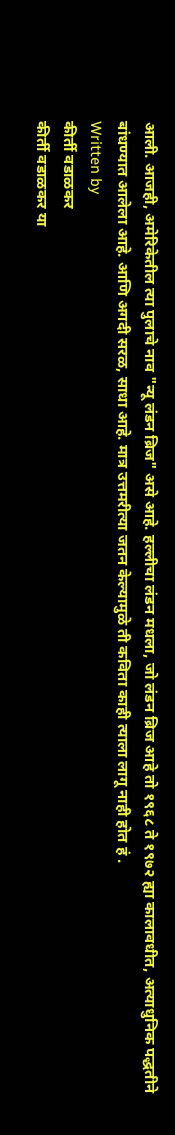आली. आजही, अमेरिकेतील त्या पुलाचे नाव "न्यू लंडन ब्रिज" असे आहे. हल्लीचा लंडन मधला, जो लंडन ब्रिज आहे तो १९६८ ते १९७२ ह्या कालावधीत, अत्याधुनिक पद्धतीने बांधण्यात आलेला आहे. आणि अगदी सरळ, साधा आहे. मात्र उत्तमरीत्या जतन केल्यामुळे ती कविता काही त्याला लागू नाही होत हं .
Written by
कीर्ती वडाळकर
कीर्ती वडाळकर या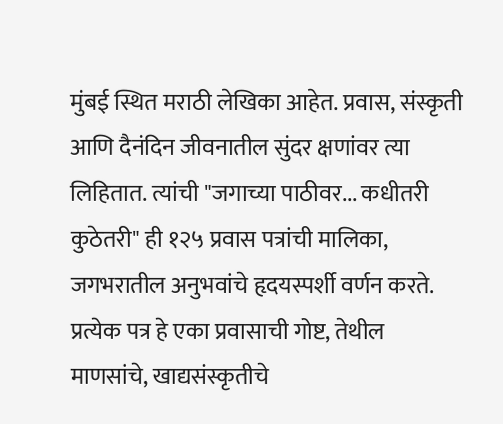मुंबई स्थित मराठी लेखिका आहेत. प्रवास, संस्कृती आणि दैनंदिन जीवनातील सुंदर क्षणांवर त्या लिहितात. त्यांची "जगाच्या पाठीवर... कधीतरी कुठेतरी" ही १२५ प्रवास पत्रांची मालिका, जगभरातील अनुभवांचे हृदयस्पर्शी वर्णन करते. प्रत्येक पत्र हे एका प्रवासाची गोष्ट, तेथील माणसांचे, खाद्यसंस्कृतीचे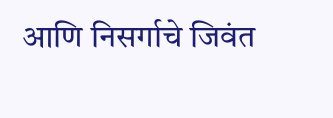आणि निसर्गाचे जिवंत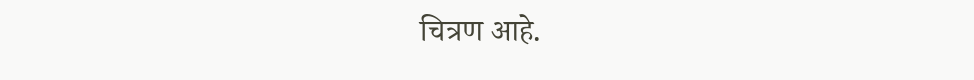चित्रण आहे.